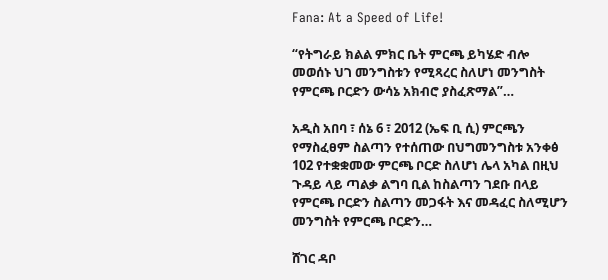Fana: At a Speed of Life!

“የትግራይ ክልል ምክር ቤት ምርጫ ይካሄድ ብሎ መወሰኑ ህገ መንግስቱን የሚጻረር ስለሆነ መንግስት የምርጫ ቦርድን ውሳኔ አክብሮ ያስፈጽማል”…

አዲስ አበባ ፣ ሰኔ 6 ፣ 2012 (ኤፍ ቢ ሲ) ምርጫን የማስፈፀም ስልጣን የተሰጠው በህግመንግስቱ አንቀፅ 102 የተቋቋመው ምርጫ ቦርድ ስለሆነ ሌላ አካል በዚህ ጉዳይ ላይ ጣልቃ ልግባ ቢል ከስልጣን ገደቡ በላይ የምርጫ ቦርድን ስልጣን መጋፋት እና መዳፈር ስለሚሆን መንግስት የምርጫ ቦርድን…

ሸገር ዳቦ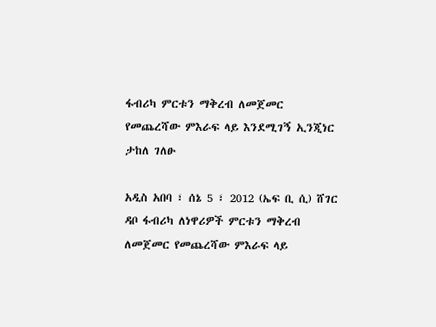ፋብሪካ ምርቱን ማቅረብ ለመጀመር የመጨረሻው ምእራፍ ላይ እንደሚገኝ ኢንጂነር ታከለ ገለፁ

አዲስ አበባ ፣ ሰኔ 5 ፣ 2012 (ኤፍ ቢ ሲ) ሸገር ዳቦ ፋብሪካ ለነዋሪዎች ምርቱን ማቅረብ ለመጀመር የመጨረሻው ምእራፍ ላይ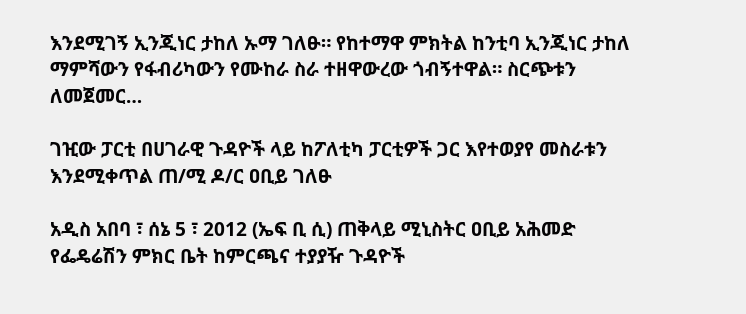እንደሚገኝ ኢንጂነር ታከለ ኡማ ገለፁ። የከተማዋ ምክትል ከንቲባ ኢንጂነር ታከለ ማምሻውን የፋብሪካውን የሙከራ ስራ ተዘዋውረው ጎብኝተዋል። ስርጭቱን ለመጀመር…

ገዢው ፓርቲ በሀገራዊ ጉዳዮች ላይ ከፖለቲካ ፓርቲዎች ጋር እየተወያየ መስራቱን እንደሚቀጥል ጠ/ሚ ዶ/ር ዐቢይ ገለፁ

አዲስ አበባ ፣ ሰኔ 5 ፣ 2012 (ኤፍ ቢ ሲ) ጠቅላይ ሚኒስትር ዐቢይ አሕመድ የፌዴሬሽን ምክር ቤት ከምርጫና ተያያዥ ጉዳዮች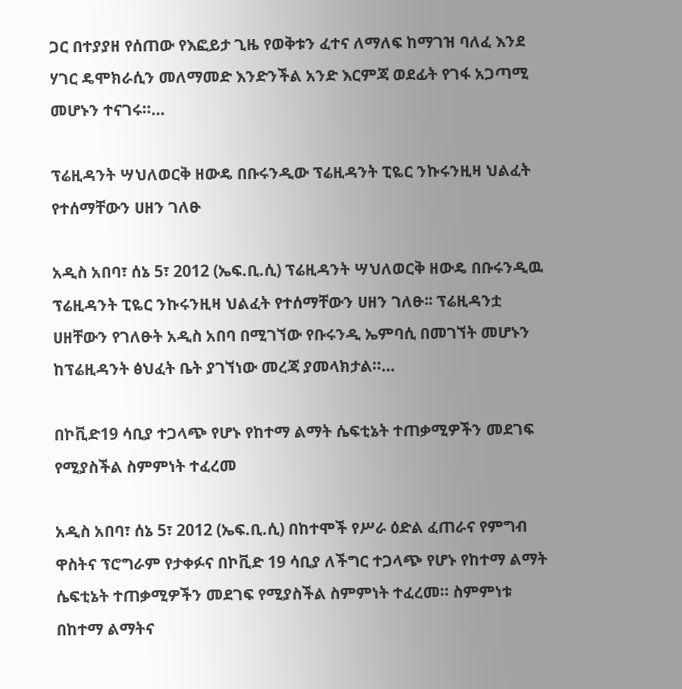ጋር በተያያዘ የሰጠው የእፎይታ ጊዜ የወቅቱን ፈተና ለማለፍ ከማገዝ ባለፈ እንደ ሃገር ዴሞክራሲን መለማመድ እንድንችል አንድ እርምጃ ወደፊት የገፋ አጋጣሚ መሆኑን ተናገሩ።…

ፕሬዚዳንት ሣህለወርቅ ዘውዴ በቡሩንዲው ፕሬዚዳንት ፒዬር ንኩሩንዚዛ ህልፈት የተሰማቸውን ሀዘን ገለፁ

አዲስ አበባ፣ ሰኔ 5፣ 2012 (ኤፍ.ቢ.ሲ) ፕሬዚዳንት ሣህለወርቅ ዘውዴ በቡሩንዲዉ ፕሬዚዳንት ፒዬር ንኩሩንዚዛ ህልፈት የተሰማቸውን ሀዘን ገለፁ፡፡ ፕሬዚዳንቷ ሀዘቸውን የገለፁት አዲስ አበባ በሚገኘው የቡሩንዲ ኤምባሲ በመገኘት መሆኑን ከፕሬዚዳንት ፅህፈት ቤት ያገኘነው መረጃ ያመላክታል።…

በኮቪድ19 ሳቢያ ተጋላጭ የሆኑ የከተማ ልማት ሴፍቲኔት ተጠቃሚዎችን መደገፍ የሚያስችል ስምምነት ተፈረመ

አዲስ አበባ፣ ሰኔ 5፣ 2012 (ኤፍ.ቢ.ሲ) በከተሞች የሥራ ዕድል ፈጠራና የምግብ ዋስትና ፕሮግራም የታቀፉና በኮቪድ 19 ሳቢያ ለችግር ተጋላጭ የሆኑ የከተማ ልማት ሴፍቲኔት ተጠቃሚዎችን መደገፍ የሚያስችል ስምምነት ተፈረመ። ስምምነቱ በከተማ ልማትና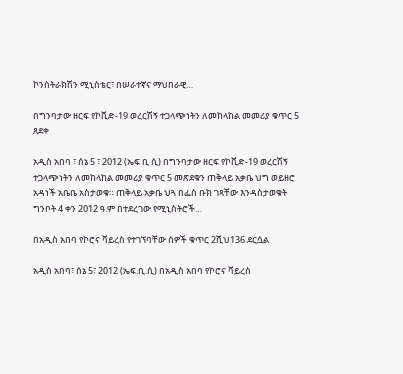ኮንስትራክሽን ሚኒስቴር፣ በሠራተኛና ማህበራዊ…

በግንባታው ዘርፍ የኮቪድ-19 ወረርሽኝ ተጋላጭነትን ለመከላከል መመሪያ ቁጥር 5 ጸደቀ

አዲስ አበባ ፣ ሰኔ 5 ፣ 2012 (ኤፍ ቢ ሲ) በግንባታው ዘርፍ የኮቪድ-19 ወረርሽኝ ተጋላጭነትን ለመከላከል መመሪያ ቁጥር 5 መጽደቁን ጠቅላይ አቃቤ ህግ ወይዘሮ አዳነች አቤቤ አስታወቁ። ጠቅላይ አቃቤ ህጓ በፌስ ቡክ ገጻቸው እንዳስታወቁት ግንቦት 4 ቀን 2012 ዓ.ም በተደረገው የሚኒስትሮች…

በአዲስ አበባ የኮሮና ቫይረስ የተገኘባቸው ሰዎች ቁጥር 2ሺህ136 ደርሷል

አዲስ አበባ፣ ሰኔ 5፣ 2012 (ኤፍ.ቢ.ሲ) በአዲስ አበባ የኮሮና ቫይረስ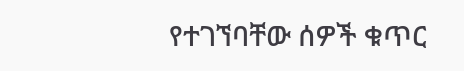የተገኘባቸው ሰዎች ቁጥር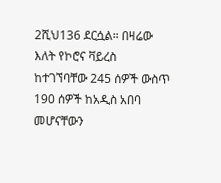2ሺህ136 ደርሷል። በዛሬው እለት የኮሮና ቫይረስ ከተገኘባቸው 245 ሰዎች ውስጥ 190 ሰዎች ከአዲስ አበባ መሆናቸውን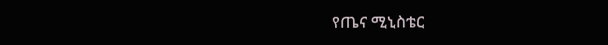የጤና ሚኒስቴር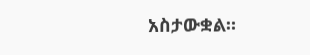አስታውቋል።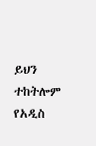ይህን ተከትሎም የአዲስ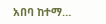አበባ ከተማ…